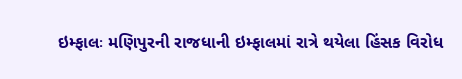ઇમ્ફાલઃ મણિપુરની રાજધાની ઇમ્ફાલમાં રાત્રે થયેલા હિંસક વિરોધ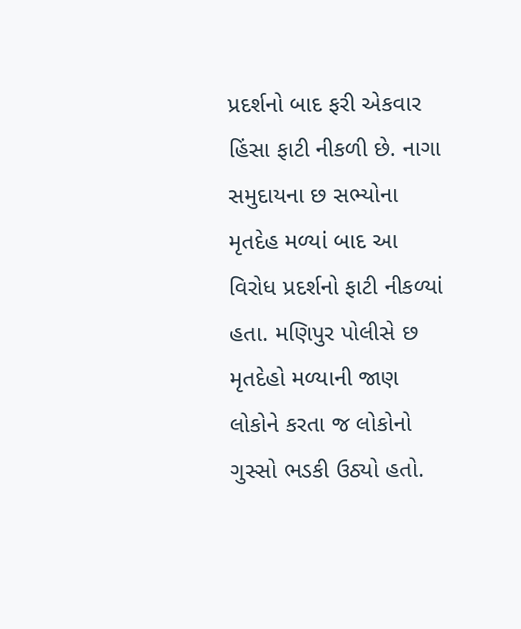પ્રદર્શનો બાદ ફરી એકવાર હિંસા ફાટી નીકળી છે. નાગા સમુદાયના છ સભ્યોના મૃતદેહ મળ્યાં બાદ આ વિરોધ પ્રદર્શનો ફાટી નીકળ્યાં હતા. મણિપુર પોલીસે છ મૃતદેહો મળ્યાની જાણ લોકોને કરતા જ લોકોનો ગુસ્સો ભડકી ઉઠ્યો હતો.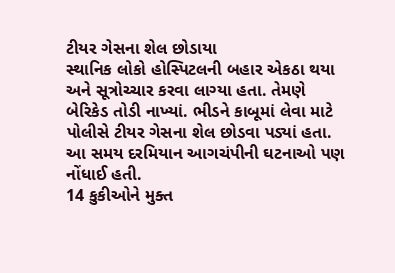ટીયર ગેસના શેલ છોડાયા
સ્થાનિક લોકો હોસ્પિટલની બહાર એકઠા થયા અને સૂત્રોચ્ચાર કરવા લાગ્યા હતા. તેમણે બેરિકેડ તોડી નાખ્યાં. ભીડને કાબૂમાં લેવા માટે પોલીસે ટીયર ગેસના શેલ છોડવા પડ્યાં હતા. આ સમય દરમિયાન આગચંપીની ઘટનાઓ પણ નોંધાઈ હતી.
14 કુકીઓને મુક્ત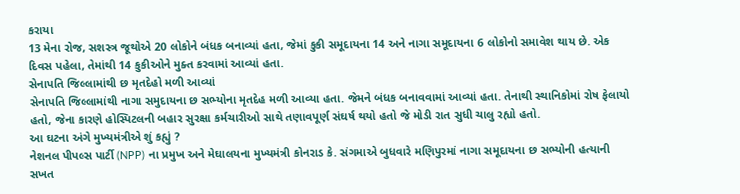કરાયા
13 મેના રોજ, સશસ્ત્ર જૂથોએ 20 લોકોને બંધક બનાવ્યાં હતા, જેમાં કુકી સમૂદાયના 14 અને નાગા સમૂદાયના 6 લોકોનો સમાવેશ થાય છે. એક દિવસ પહેલા, તેમાંથી 14 કુકીઓને મુક્ત કરવામાં આવ્યાં હતા.
સેનાપતિ જિલ્લામાંથી છ મૃતદેહો મળી આવ્યાં
સેનાપતિ જિલ્લામાંથી નાગા સમુદાયના છ સભ્યોના મૃતદેહ મળી આવ્યા હતા. જેમને બંધક બનાવવામાં આવ્યાં હતા. તેનાથી સ્થાનિકોમાં રોષ ફેલાયો હતો, જેના કારણે હોસ્પિટલની બહાર સુરક્ષા કર્મચારીઓ સાથે તણાવપૂર્ણ સંઘર્ષ થયો હતો જે મોડી રાત સુધી ચાલુ રહ્યો હતો.
આ ઘટના અંગે મુખ્યમંત્રીએ શું કહ્યું ?
નેશનલ પીપલ્સ પાર્ટી (NPP) ના પ્રમુખ અને મેઘાલયના મુખ્યમંત્રી કોનરાડ કે. સંગમાએ બુધવારે મણિપુરમાં નાગા સમૂદાયના છ સભ્યોની હત્યાની સખત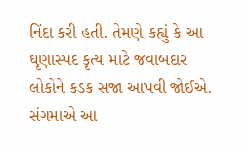નિંદા કરી હતી. તેમણે કહ્યું કે આ ઘૃણાસ્પદ કૃત્ય માટે જવાબદાર લોકોને કડક સજા આપવી જોઈએ. સંગમાએ આ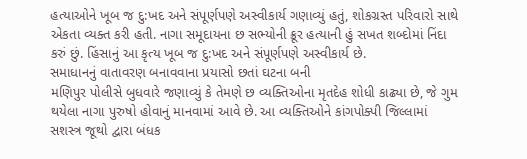હત્યાઓને ખૂબ જ દુ:ખદ અને સંપૂર્ણપણે અસ્વીકાર્ય ગણાવ્યું હતું, શોકગ્રસ્ત પરિવારો સાથે એકતા વ્યક્ત કરી હતી. નાગા સમૂદાયના છ સભ્યોની ક્રૂર હત્યાની હું સખત શબ્દોમાં નિંદા કરું છું. હિંસાનું આ કૃત્ય ખૂબ જ દુ:ખદ અને સંપૂર્ણપણે અસ્વીકાર્ય છે.
સમાધાનનું વાતાવરણ બનાવવાના પ્રયાસો છતાં ઘટના બની
મણિપુર પોલીસે બુધવારે જણાવ્યું કે તેમણે છ વ્યક્તિઓના મૃતદેહ શોધી કાઢ્યા છે, જે ગુમ થયેલા નાગા પુરુષો હોવાનું માનવામાં આવે છે. આ વ્યક્તિઓને કાંગપોક્પી જિલ્લામાં સશસ્ત્ર જૂથો દ્વારા બંધક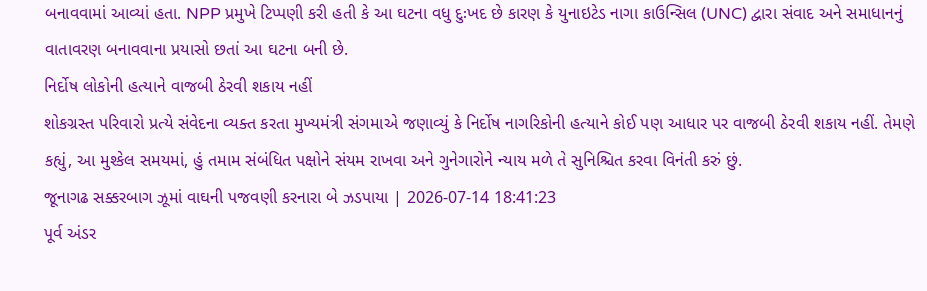બનાવવામાં આવ્યાં હતા. NPP પ્રમુખે ટિપ્પણી કરી હતી કે આ ઘટના વધુ દુઃખદ છે કારણ કે યુનાઇટેડ નાગા કાઉન્સિલ (UNC) દ્વારા સંવાદ અને સમાધાનનું વાતાવરણ બનાવવાના પ્રયાસો છતાં આ ઘટના બની છે.
નિર્દોષ લોકોની હત્યાને વાજબી ઠેરવી શકાય નહીં
શોકગ્રસ્ત પરિવારો પ્રત્યે સંવેદના વ્યક્ત કરતા મુખ્યમંત્રી સંગમાએ જણાવ્યું કે નિર્દોષ નાગરિકોની હત્યાને કોઈ પણ આધાર પર વાજબી ઠેરવી શકાય નહીં. તેમણે કહ્યું, આ મુશ્કેલ સમયમાં, હું તમામ સંબંધિત પક્ષોને સંયમ રાખવા અને ગુનેગારોને ન્યાય મળે તે સુનિશ્ચિત કરવા વિનંતી કરું છું.
જૂનાગઢ સક્કરબાગ ઝૂમાં વાઘની પજવણી કરનારા બે ઝડપાયા | 2026-07-14 18:41:23
પૂર્વ અંડર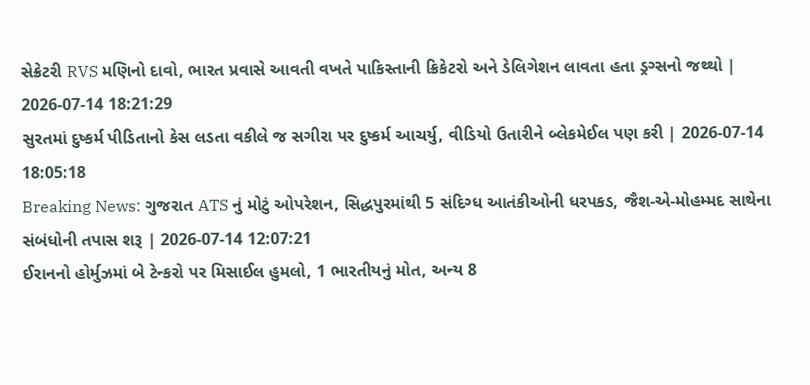સેક્રેટરી RVS મણિનો દાવો, ભારત પ્રવાસે આવતી વખતે પાકિસ્તાની ક્રિકેટરો અને ડેલિગેશન લાવતા હતા ડ્રગ્સનો જથ્થો | 2026-07-14 18:21:29
સુરતમાં દુષ્કર્મ પીડિતાનો કેસ લડતા વકીલે જ સગીરા પર દુષ્કર્મ આચર્યુ, વીડિયો ઉતારીને બ્લેકમેઈલ પણ કરી | 2026-07-14 18:05:18
Breaking News: ગુજરાત ATS નું મોટું ઓપરેશન, સિદ્ધપુરમાંથી 5 સંદિગ્ધ આતંકીઓની ધરપકડ, જૈશ-એ-મોહમ્મદ સાથેના સંબંધોની તપાસ શરૂ | 2026-07-14 12:07:21
ઈરાનનો હોર્મુઝમાં બે ટેન્કરો પર મિસાઈલ હુમલો, 1 ભારતીયનું મોત, અન્ય 8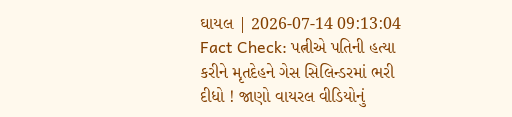ઘાયલ | 2026-07-14 09:13:04
Fact Check: પત્નીએ પતિની હત્યા કરીને મૃતદેહને ગેસ સિલિન્ડરમાં ભરી દીધો ! જાણો વાયરલ વીડિયોનું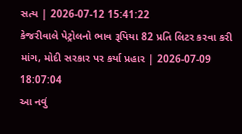સત્ય | 2026-07-12 15:41:22
કેજરીવાલે પેટ્રોલનો ભાવ રૂપિયા 82 પ્રતિ લિટર કરવા કરી માંગ, મોદી સરકાર પર કર્યા પ્રહાર | 2026-07-09 18:07:04
આ નવું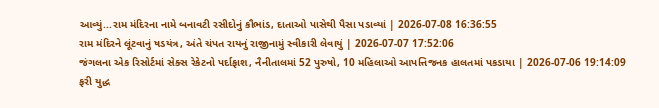આવ્યું...રામ મંદિરના નામે બનાવટી રસીદોનું કૌભાંડ, દાતાઓ પાસેથી પૈસા પડાવ્યાં | 2026-07-08 16:36:55
રામ મંદિરને લૂંટવાનું ષડયંત્ર, અંતે ચંપત રાયનું રાજીનામું સ્વીકારી લેવાયું | 2026-07-07 17:52:06
જંગલના એક રિસોર્ટમાં સેક્સ રેકેટનો પર્દાફાશ, નૈનીતાલમાં 52 પુરુષો, 10 મહિલાઓ આપત્તિજનક હાલતમાં પકડાયા | 2026-07-06 19:14:09
ફરી યુદ્ધ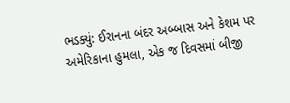ભડક્યું: ઈરાનના બંદર અબ્બાસ અને કેશમ પર અમેરિકાના હુમલા, એક જ દિવસમાં બીજી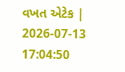વખત એટેક | 2026-07-13 17:04:50